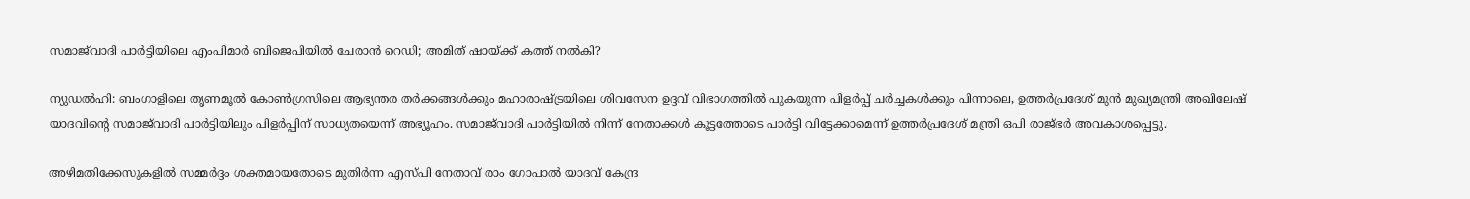സമാജ്‌വാദി പാര്‍ട്ടിയിലെ എംപിമാര്‍ ബിജെപിയില്‍ ചേരാന്‍ റെഡി; അമിത് ഷായ്ക്ക് കത്ത് നല്‍കി?

ന്യുഡല്‍ഹി: ബംഗാളിലെ തൃണമൂല്‍ കോണ്‍ഗ്രസിലെ ആഭ്യന്തര തര്‍ക്കങ്ങള്‍ക്കും മഹാരാഷ്ട്രയിലെ ശിവസേന ഉദ്ദവ് വിഭാഗത്തില്‍ പുകയുന്ന പിളര്‍പ്പ് ചര്‍ച്ചകള്‍ക്കും പിന്നാലെ, ഉത്തര്‍പ്രദേശ് മുന്‍ മുഖ്യമന്ത്രി അഖിലേഷ് യാദവിന്റെ സമാജ്‌വാദി പാര്‍ട്ടിയിലും പിളര്‍പ്പിന് സാധ്യതയെന്ന് അഭ്യൂഹം. സമാജ്‌വാദി പാര്‍ട്ടിയില്‍ നിന്ന് നേതാക്കള്‍ കൂട്ടത്തോടെ പാര്‍ട്ടി വിട്ടേക്കാമെന്ന് ഉത്തര്‍പ്രദേശ് മന്ത്രി ഒപി രാജ്ഭര്‍ അവകാശപ്പെട്ടു.

അഴിമതിക്കേസുകളില്‍ സമ്മര്‍ദ്ദം ശക്തമായതോടെ മുതിര്‍ന്ന എസ്പി നേതാവ് രാം ഗോപാല്‍ യാദവ് കേന്ദ്ര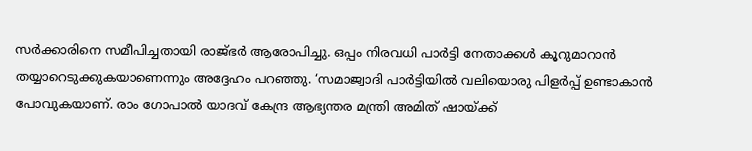സര്‍ക്കാരിനെ സമീപിച്ചതായി രാജ്ഭര്‍ ആരോപിച്ചു. ഒപ്പം നിരവധി പാര്‍ട്ടി നേതാക്കള്‍ കൂറുമാറാന്‍ തയ്യാറെടുക്കുകയാണെന്നും അദ്ദേഹം പറഞ്ഞു. ‘സമാജ്വാദി പാര്‍ട്ടിയില്‍ വലിയൊരു പിളര്‍പ്പ് ഉണ്ടാകാന്‍ പോവുകയാണ്. രാം ഗോപാല്‍ യാദവ് കേന്ദ്ര ആഭ്യന്തര മന്ത്രി അമിത് ഷായ്ക്ക്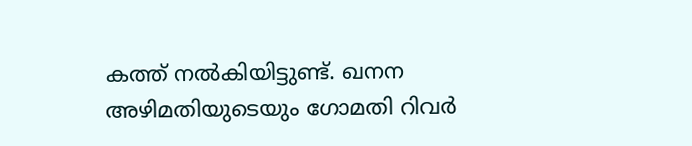കത്ത് നല്‍കിയിട്ടുണ്ട്. ഖനന അഴിമതിയുടെയും ഗോമതി റിവര്‍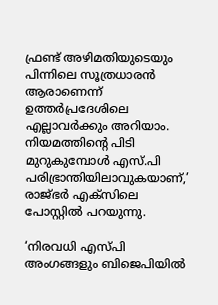ഫ്രണ്ട് അഴിമതിയുടെയും പിന്നിലെ സൂത്രധാരന്‍ ആരാണെന്ന് ഉത്തര്‍പ്രദേശിലെ എല്ലാവര്‍ക്കും അറിയാം. നിയമത്തിന്റെ പിടി മുറുകുമ്പോള്‍ എസ്.പി പരിഭ്രാന്തിയിലാവുകയാണ്,’ രാജ്ഭര്‍ എക്‌സിലെ പോസ്റ്റില്‍ പറയുന്നു.

‘നിരവധി എസ്പി അംഗങ്ങളും ബിജെപിയില്‍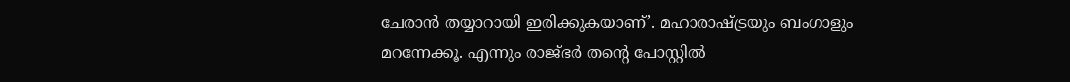ചേരാന്‍ തയ്യാറായി ഇരിക്കുകയാണ്’. മഹാരാഷ്ട്രയും ബംഗാളും മറന്നേക്കൂ. എന്നും രാജ്ഭര്‍ തന്റെ പോസ്റ്റില്‍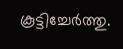കൂട്ടിച്ചേര്‍ത്തു.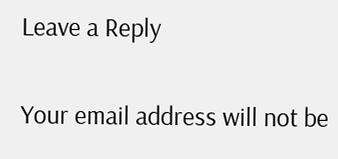Leave a Reply

Your email address will not be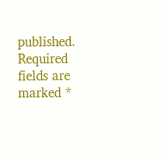published. Required fields are marked *